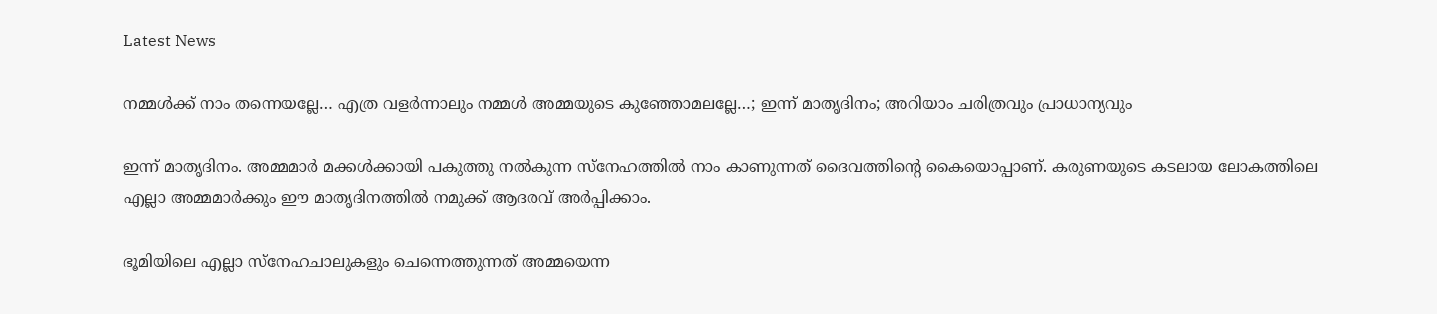Latest News

നമ്മള്‍ക്ക് നാം തന്നെയല്ലേ… എത്ര വളര്‍ന്നാലും നമ്മള്‍ അമ്മയുടെ കുഞ്ഞോമലല്ലേ…; ഇന്ന് മാതൃദിനം; അറിയാം ചരിത്രവും പ്രാധാന്യവും

ഇന്ന് മാതൃദിനം. അമ്മമാര്‍ മക്കള്‍ക്കായി പകുത്തു നല്‍കുന്ന സ്നേഹത്തില്‍ നാം കാണുന്നത് ദൈവത്തിന്റെ കൈയൊപ്പാണ്. കരുണയുടെ കടലായ ലോകത്തിലെ എല്ലാ അമ്മമാര്‍ക്കും ഈ മാതൃദിനത്തില്‍ നമുക്ക് ആദരവ് അര്‍പ്പിക്കാം.

ഭൂമിയിലെ എല്ലാ സ്നേഹചാലുകളും ചെന്നെത്തുന്നത് അമ്മയെന്ന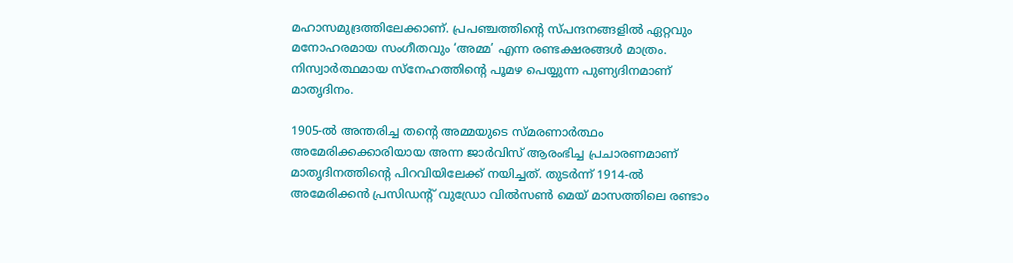മഹാസമുദ്രത്തിലേക്കാണ്. പ്രപഞ്ചത്തിന്റെ സ്പന്ദനങ്ങളില്‍ ഏറ്റവും മനോഹരമായ സംഗീതവും ‘അമ്മ’ എന്ന രണ്ടക്ഷരങ്ങള്‍ മാത്രം. നിസ്വാര്‍ത്ഥമായ സ്നേഹത്തിന്റെ പൂമഴ പെയ്യുന്ന പുണ്യദിനമാണ് മാതൃദിനം.

1905-ല്‍ അന്തരിച്ച തന്റെ അമ്മയുടെ സ്മരണാര്‍ത്ഥം അമേരിക്കക്കാരിയായ അന്ന ജാര്‍വിസ് ആരംഭിച്ച പ്രചാരണമാണ് മാതൃദിനത്തിന്റെ പിറവിയിലേക്ക് നയിച്ചത്. തുടര്‍ന്ന് 1914-ല്‍ അമേരിക്കന്‍ പ്രസിഡന്റ് വുഡ്രോ വില്‍സണ്‍ മെയ് മാസത്തിലെ രണ്ടാം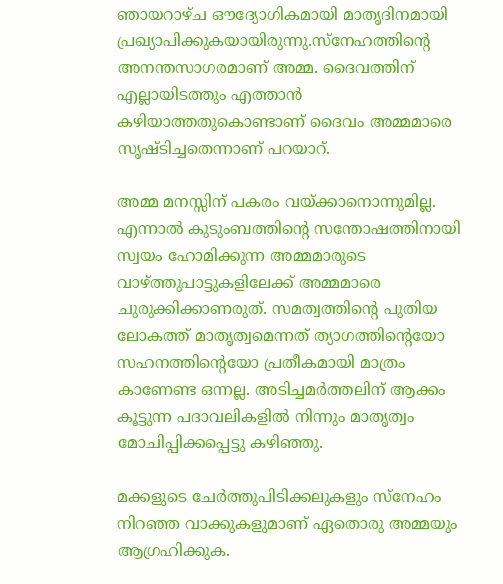ഞായറാഴ്ച ഔദ്യോഗികമായി മാതൃദിനമായി പ്രഖ്യാപിക്കുകയായിരുന്നു.സ്നേഹത്തിന്റെ അനന്തസാഗരമാണ് അമ്മ. ദൈവത്തിന് എല്ലായിടത്തും എത്താന്‍ കഴിയാത്തതുകൊണ്ടാണ് ദൈവം അമ്മമാരെ സൃഷ്ടിച്ചതെന്നാണ് പറയാറ്.

അമ്മ മനസ്സിന് പകരം വയ്ക്കാനൊന്നുമില്ല. എന്നാല്‍ കുടുംബത്തിന്റെ സന്തോഷത്തിനായി സ്വയം ഹോമിക്കുന്ന അമ്മമാരുടെ വാഴ്ത്തുപാട്ടുകളിലേക്ക് അമ്മമാരെ ചുരുക്കിക്കാണരുത്. സമത്വത്തിന്റെ പുതിയ ലോകത്ത് മാതൃത്വമെന്നത് ത്യാഗത്തിന്റെയോ സഹനത്തിന്റെയോ പ്രതീകമായി മാത്രം കാണേണ്ട ഒന്നല്ല. അടിച്ചമര്‍ത്തലിന് ആക്കം കൂട്ടുന്ന പദാവലികളില്‍ നിന്നും മാതൃത്വം മോചിപ്പിക്കപ്പെട്ടു കഴിഞ്ഞു.

മക്കളുടെ ചേര്‍ത്തുപിടിക്കലുകളും സ്നേഹം നിറഞ്ഞ വാക്കുകളുമാണ് ഏതൊരു അമ്മയും ആഗ്രഹിക്കുക.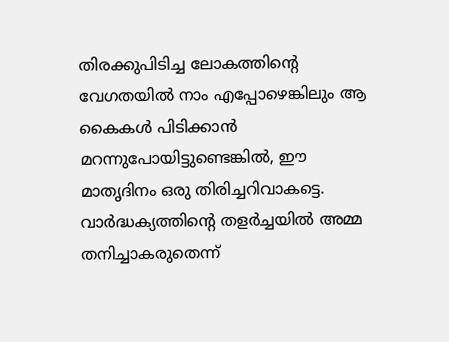തിരക്കുപിടിച്ച ലോകത്തിന്റെ വേഗതയില്‍ നാം എപ്പോഴെങ്കിലും ആ കൈകള്‍ പിടിക്കാന്‍ മറന്നുപോയിട്ടുണ്ടെങ്കില്‍, ഈ മാതൃദിനം ഒരു തിരിച്ചറിവാകട്ടെ. വാര്‍ദ്ധക്യത്തിന്റെ തളര്‍ച്ചയില്‍ അമ്മ തനിച്ചാകരുതെന്ന്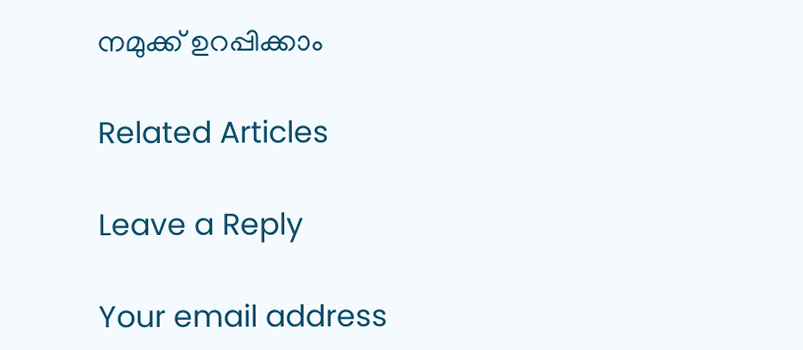നമുക്ക് ഉറപ്പിക്കാം

Related Articles

Leave a Reply

Your email address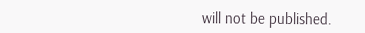will not be published.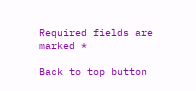Required fields are marked *

Back to top button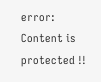error: Content is protected !!